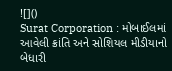![]()
Surat Corporation : મોબાઈલમાં આવેલી ક્રાંતિ અને સોશિયલ મીડીયાનો બેધારી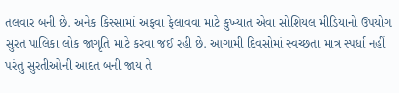તલવાર બની છે. અનેક કિસ્સામાં અફવા ફેલાવવા માટે કુખ્યાત એવા સોશિયલ મીડિયાનો ઉપયોગ સુરત પાલિકા લોક જાગૃતિ માટે કરવા જઈ રહી છે. આગામી દિવસોમાં સ્વચ્છતા માત્ર સ્પર્ધા નહીં પરંતુ સુરતીઓની આદત બની જાય તે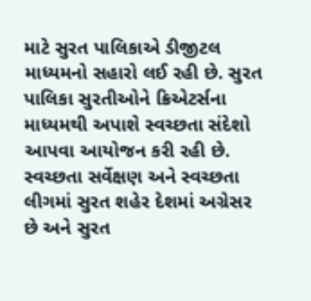માટે સુરત પાલિકાએ ડીજીટલ માધ્યમનો સહારો લઈ રહી છે. સુરત પાલિકા સુરતીઓને ક્રિએટર્સના માધ્યમથી અપાશે સ્વચ્છતા સંદેશો આપવા આયોજન કરી રહી છે.
સ્વચ્છતા સર્વેક્ષણ અને સ્વચ્છતા લીગમાં સુરત શહેર દેશમાં અગ્રેસર છે અને સુરત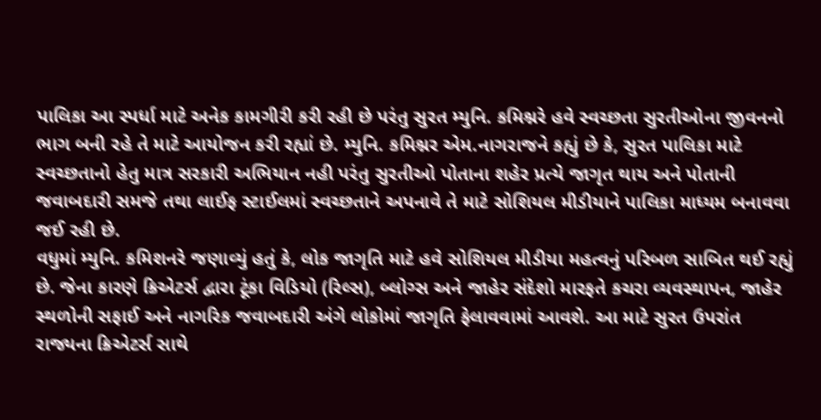પાલિકા આ સ્પર્ધા માટે અનેક કામગીરી કરી રહી છે પરંતુ સુરત મ્યુનિ. કમિશ્નરે હવે સ્વચ્છતા સુરતીઓના જીવનનો ભાગ બની રહે તે માટે આયોજન કરી રહ્યાં છે. મ્યુનિ. કમિશ્નર એમ.નાગરાજને કહ્યું છે કે, સુરત પાલિકા માટે સ્વચ્છતાનો હેતુ માત્ર સરકારી અભિયાન નહી પરંતુ સુરતીઓ પોતાના શહેર પ્રત્યે જાગૃત થાય અને પોતાની જવાબદારી સમજે તથા લાઈફ સ્ટાઈલમાં સ્વચ્છતાને અપનાવે તે માટે સોશિયલ મીડીયાને પાલિકા માધ્યમ બનાવવા જઈ રહી છે.
વધુમાં મ્યુનિ. કમિશનરે જણાવ્યું હતું કે, લોક જાગૃતિ માટે હવે સોશિયલ મીડીયા મહત્વનું પરિબળ સાબિત થઈ રહ્યું છે. જેના કારણે ક્રિએટર્સ દ્વારા ટૂંકા વિડિયો (રિલ્સ), બ્લોગ્સ અને જાહેર સંદેશો મારફતે કચરા વ્યવસ્થાપન, જાહેર સ્થળોની સફાઈ અને નાગરિક જવાબદારી અંગે લોકોમાં જાગૃતિ ફેલાવવામાં આવશે. આ માટે સુરત ઉપરાંત રાજ્યના ક્રિએટર્સ સાથે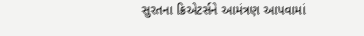સુરતના ક્રિએટર્સને આમંત્રણ આપવામાં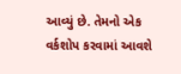આવ્યું છે. તેમનો એક વર્કશોપ કરવામાં આવશે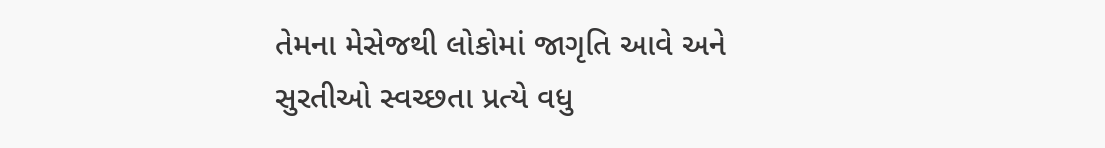તેમના મેસેજથી લોકોમાં જાગૃતિ આવે અને સુરતીઓ સ્વચ્છતા પ્રત્યે વધુ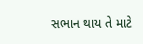સભાન થાય તે માટે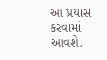આ પ્રયાસ કરવામાં આવશે.